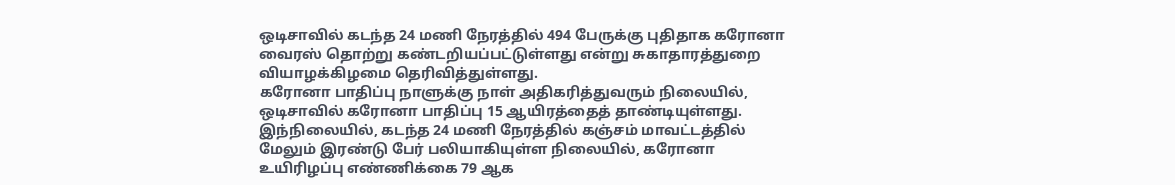ஒடிசாவில் கடந்த 24 மணி நேரத்தில் 494 பேருக்கு புதிதாக கரோனா வைரஸ் தொற்று கண்டறியப்பட்டுள்ளது என்று சுகாதாரத்துறை வியாழக்கிழமை தெரிவித்துள்ளது.
கரோனா பாதிப்பு நாளுக்கு நாள் அதிகரித்துவரும் நிலையில், ஒடிசாவில் கரோனா பாதிப்பு 15 ஆயிரத்தைத் தாண்டியுள்ளது.
இந்நிலையில், கடந்த 24 மணி நேரத்தில் கஞ்சம் மாவட்டத்தில் மேலும் இரண்டு பேர் பலியாகியுள்ள நிலையில், கரோனா உயிரிழப்பு எண்ணிக்கை 79 ஆக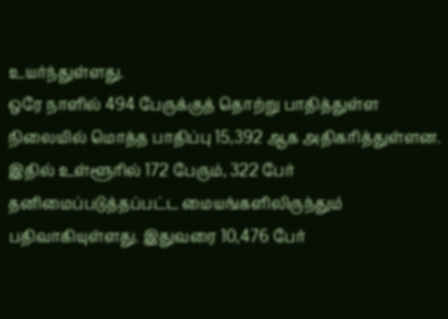உயர்ந்துள்ளது.
ஒரே நாளில் 494 பேருக்குத் தொற்று பாதித்துள்ள நிலையில் மொத்த பாதிப்பு 15,392 ஆக அதிகரித்துள்ளன. இதில் உள்ளூரில் 172 பேரும், 322 பேர் தனிமைப்படுத்தப்பட்ட மையங்களிலிருந்தும் பதிவாகியுள்ளது. இதுவரை 10,476 பேர்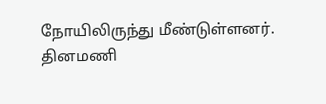நோயிலிருந்து மீண்டுள்ளனர்.
தினமணி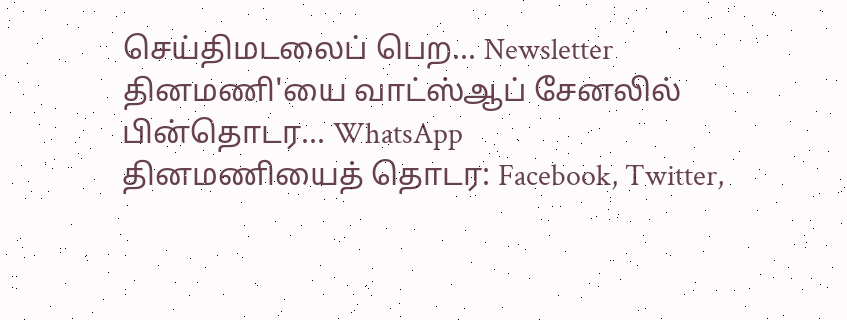செய்திமடலைப் பெற... Newsletter
தினமணி'யை வாட்ஸ்ஆப் சேனலில் பின்தொடர... WhatsApp
தினமணியைத் தொடர: Facebook, Twitter,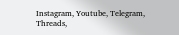Instagram, Youtube, Telegram, Threads,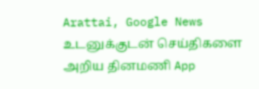Arattai, Google News
உடனுக்குடன் செய்திகளை அறிய தினமணி App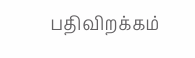பதிவிறக்கம்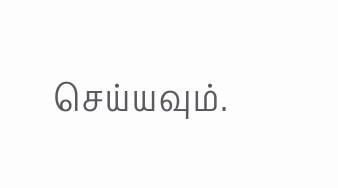செய்யவும்.